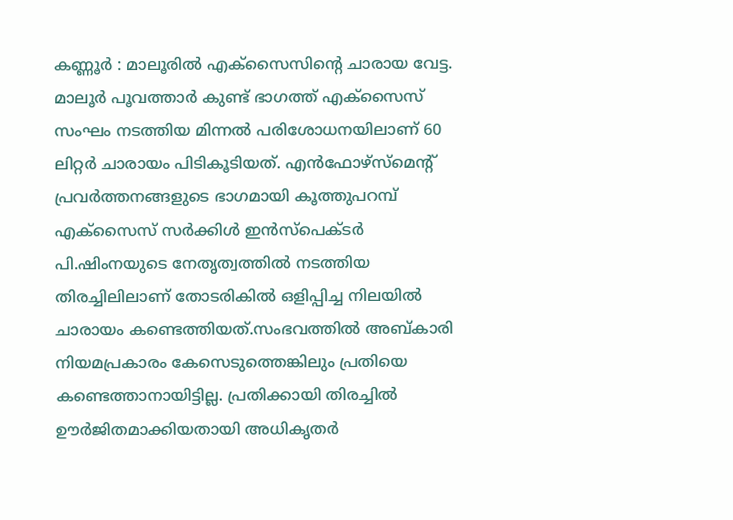കണ്ണൂർ : മാലൂരിൽ എക്സൈസിന്റെ ചാരായ വേട്ട. മാലൂർ പൂവത്താർ കുണ്ട് ഭാഗത്ത് എക്സൈസ് സംഘം നടത്തിയ മിന്നൽ പരിശോധനയിലാണ് 60 ലിറ്റർ ചാരായം പിടികൂടിയത്. എൻഫോഴ്സ്മെന്റ് പ്രവർത്തനങ്ങളുടെ ഭാഗമായി കൂത്തുപറമ്പ് എക്സൈസ് സർക്കിൾ ഇൻസ്പെക്ടർ പി.ഷിംനയുടെ നേതൃത്വത്തിൽ നടത്തിയ തിരച്ചിലിലാണ് തോടരികിൽ ഒളിപ്പിച്ച നിലയിൽ ചാരായം കണ്ടെത്തിയത്.സംഭവത്തിൽ അബ്കാരി നിയമപ്രകാരം കേസെടുത്തെങ്കിലും പ്രതിയെ കണ്ടെത്താനായിട്ടില്ല. പ്രതിക്കായി തിരച്ചിൽ ഊർജിതമാക്കിയതായി അധികൃതർ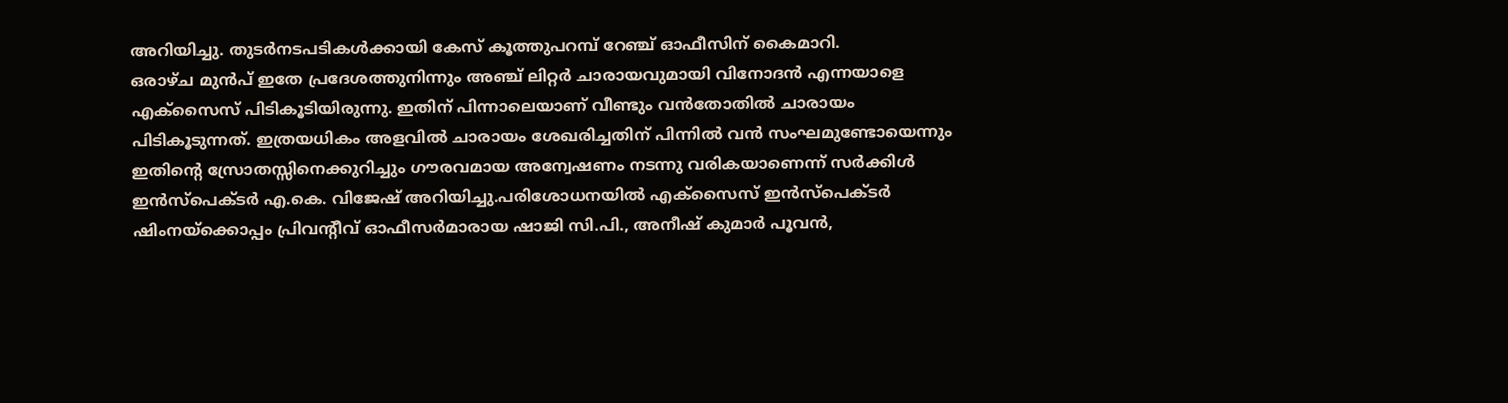അറിയിച്ചു. തുടർനടപടികൾക്കായി കേസ് കൂത്തുപറമ്പ് റേഞ്ച് ഓഫീസിന് കൈമാറി.
ഒരാഴ്ച മുൻപ് ഇതേ പ്രദേശത്തുനിന്നും അഞ്ച് ലിറ്റർ ചാരായവുമായി വിനോദൻ എന്നയാളെ എക്സൈസ് പിടികൂടിയിരുന്നു. ഇതിന് പിന്നാലെയാണ് വീണ്ടും വൻതോതിൽ ചാരായം പിടികൂടുന്നത്. ഇത്രയധികം അളവിൽ ചാരായം ശേഖരിച്ചതിന് പിന്നിൽ വൻ സംഘമുണ്ടോയെന്നും ഇതിന്റെ സ്രോതസ്സിനെക്കുറിച്ചും ഗൗരവമായ അന്വേഷണം നടന്നു വരികയാണെന്ന് സർക്കിൾ ഇൻസ്പെക്ടർ എ.കെ. വിജേഷ് അറിയിച്ചു.പരിശോധനയിൽ എക്സൈസ് ഇൻസ്പെക്ടർ ഷിംനയ്ക്കൊപ്പം പ്രിവന്റീവ് ഓഫീസർമാരായ ഷാജി സി.പി., അനീഷ് കുമാർ പൂവൻ,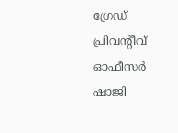ഗ്രേഡ് പ്രിവന്റീവ് ഓഫീസർ ഷാജി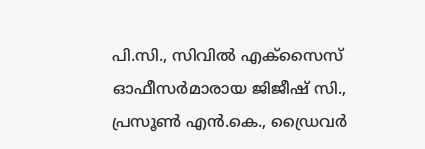പി.സി., സിവിൽ എക്സൈസ് ഓഫീസർമാരായ ജിജീഷ് സി., പ്രസൂൺ എൻ.കെ., ഡ്രൈവർ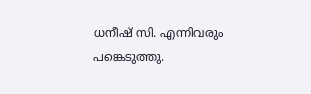ധനീഷ് സി. എന്നിവരും പങ്കെടുത്തു.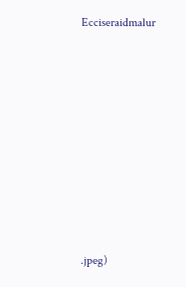Ecciseraidmalur
















.jpeg)